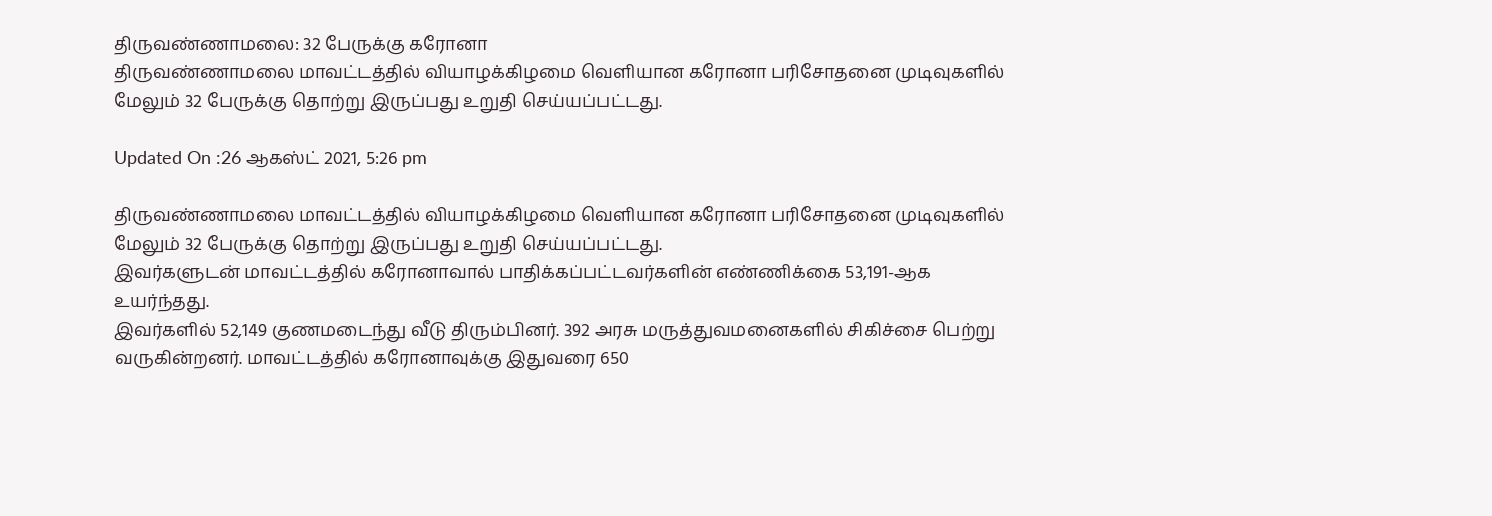திருவண்ணாமலை: 32 பேருக்கு கரோனா
திருவண்ணாமலை மாவட்டத்தில் வியாழக்கிழமை வெளியான கரோனா பரிசோதனை முடிவுகளில் மேலும் 32 பேருக்கு தொற்று இருப்பது உறுதி செய்யப்பட்டது.

Updated On :26 ஆகஸ்ட் 2021, 5:26 pm

திருவண்ணாமலை மாவட்டத்தில் வியாழக்கிழமை வெளியான கரோனா பரிசோதனை முடிவுகளில் மேலும் 32 பேருக்கு தொற்று இருப்பது உறுதி செய்யப்பட்டது.
இவர்களுடன் மாவட்டத்தில் கரோனாவால் பாதிக்கப்பட்டவர்களின் எண்ணிக்கை 53,191-ஆக உயர்ந்தது.
இவர்களில் 52,149 குணமடைந்து வீடு திரும்பினர். 392 அரசு மருத்துவமனைகளில் சிகிச்சை பெற்று வருகின்றனர். மாவட்டத்தில் கரோனாவுக்கு இதுவரை 650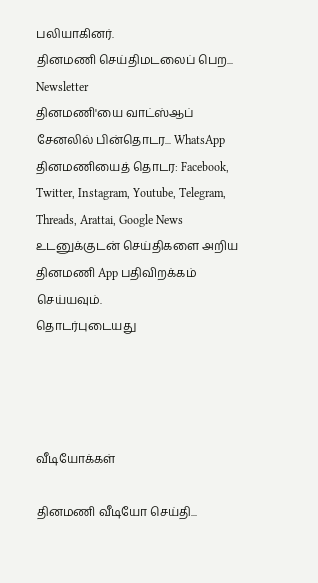பலியாகினர்.
தினமணி செய்திமடலைப் பெற... Newsletter
தினமணி'யை வாட்ஸ்ஆப் சேனலில் பின்தொடர... WhatsApp
தினமணியைத் தொடர: Facebook, Twitter, Instagram, Youtube, Telegram, Threads, Arattai, Google News
உடனுக்குடன் செய்திகளை அறிய தினமணி App பதிவிறக்கம் செய்யவும்.
தொடர்புடையது




வீடியோக்கள்

தினமணி வீடியோ செய்தி...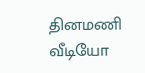தினமணி வீடியோ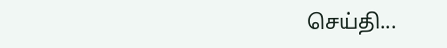செய்தி...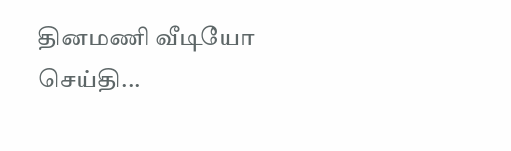தினமணி வீடியோ செய்தி...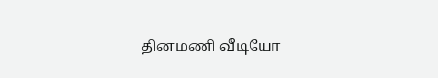தினமணி வீடியோ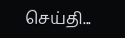செய்தி...